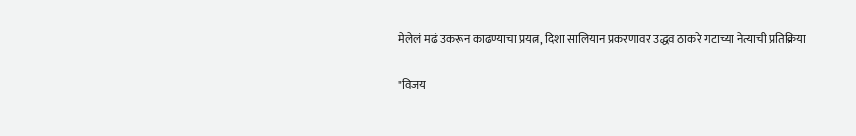मेलेलं मढं उकरून काढण्याचा प्रयत्न, दिशा सालियान प्रकरणावर उद्धव ठाकरे गटाच्या नेत्याची प्रतिक्रिया

"विजय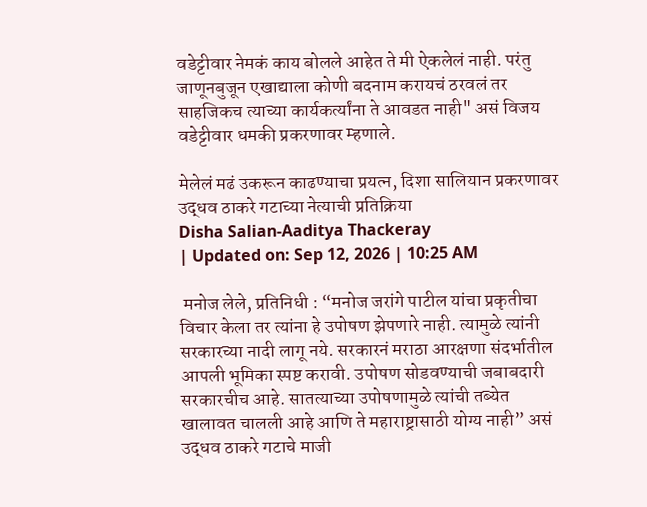वडेट्टीवार नेमकं काय बोलले आहेत ते मी ऐकलेलं नाही. परंतु जाणूनबुजून एखाद्याला कोणी बदनाम करायचं ठरवलं तर साहजिकच त्याच्या कार्यकर्त्यांना ते आवडत नाही" असं विजय वडेट्टीवार धमकी प्रकरणावर म्हणाले.

मेलेलं मढं उकरून काढण्याचा प्रयत्न, दिशा सालियान प्रकरणावर उद्धव ठाकरे गटाच्या नेत्याची प्रतिक्रिया
Disha Salian-Aaditya Thackeray
| Updated on: Sep 12, 2026 | 10:25 AM

 मनोज लेले, प्रतिनिधी : “मनोज जरांगे पाटील यांचा प्रकृतीचा विचार केला तर त्यांना हे उपोषण झेपणारे नाही. त्यामुळे त्यांनी सरकारच्या नादी लागू नये. सरकारनं मराठा आरक्षणा संदर्भातील आपली भूमिका स्पष्ट करावी. उपोषण सोडवण्याची जबाबदारी सरकारचीच आहे. सातत्याच्या उपोषणामुळे त्यांची तब्येत खालावत चालली आहे आणि ते महाराष्ट्रासाठी योग्य नाही” असं उद्धव ठाकरे गटाचे माजी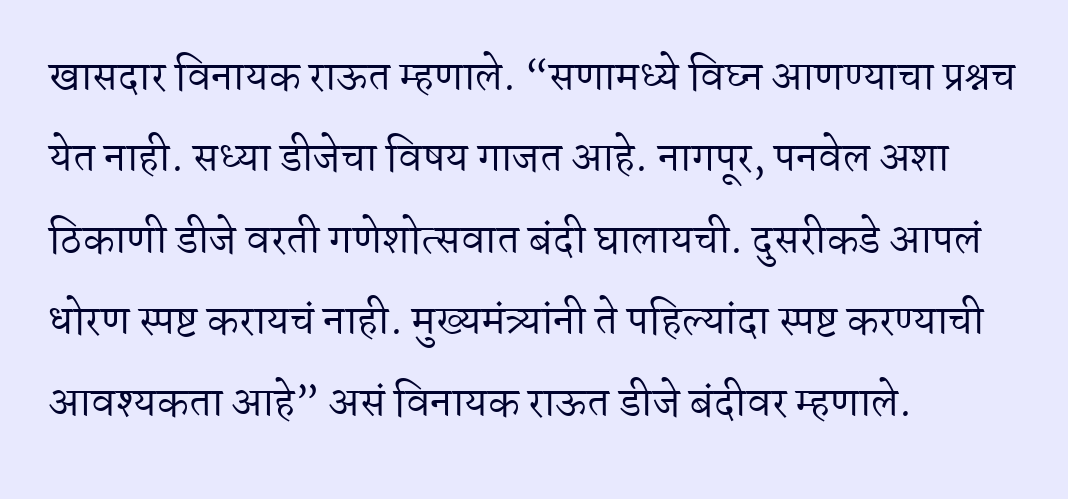खासदार विनायक राऊत म्हणाले. “सणामध्ये विघ्न आणण्याचा प्रश्नच येत नाही. सध्या डीजेचा विषय गाजत आहे. नागपूर, पनवेल अशा ठिकाणी डीजे वरती गणेशोत्सवात बंदी घालायची. दुसरीकडे आपलं धोरण स्पष्ट करायचं नाही. मुख्यमंत्र्यांनी ते पहिल्यांदा स्पष्ट करण्याची आवश्यकता आहे” असं विनायक राऊत डीजे बंदीवर म्हणाले.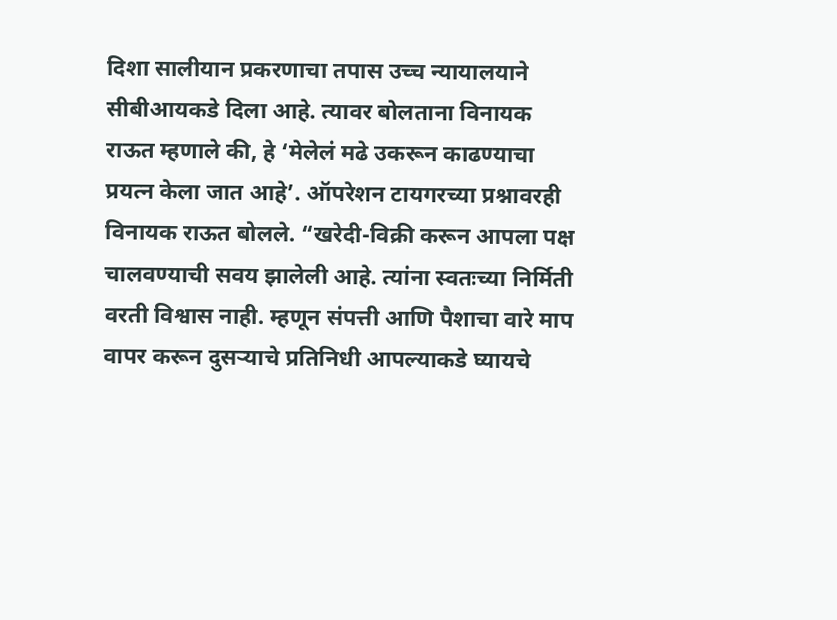दिशा सालीयान प्रकरणाचा तपास उच्च न्यायालयाने सीबीआयकडे दिला आहे. त्यावर बोलताना विनायक राऊत म्हणाले की, हे ‘मेलेलं मढे उकरून काढण्याचा प्रयत्न केला जात आहे’. ऑपरेशन टायगरच्या प्रश्नावरही विनायक राऊत बोलले. “खरेदी-विक्री करून आपला पक्ष चालवण्याची सवय झालेली आहे. त्यांना स्वतःच्या निर्मिती वरती विश्वास नाही. म्हणून संपत्ती आणि पैशाचा वारे माप वापर करून दुसऱ्याचे प्रतिनिधी आपल्याकडे घ्यायचे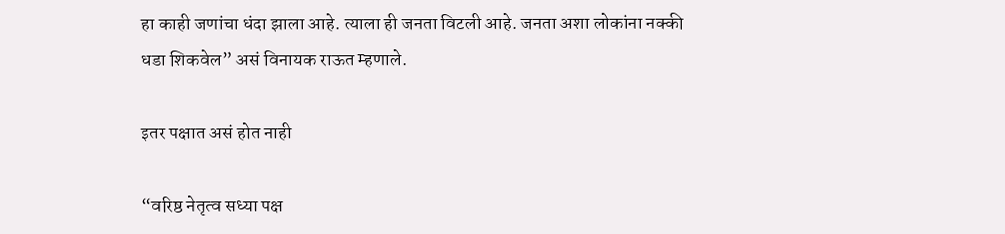हा काही जणांचा धंदा झाला आहे. त्याला ही जनता विटली आहे. जनता अशा लोकांना नक्की धडा शिकवेल” असं विनायक राऊत म्हणाले.

इतर पक्षात असं होत नाही

“वरिष्ठ नेतृत्व सध्या पक्ष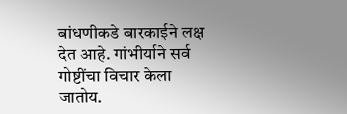बांधणीकडे बारकाईने लक्ष देत आहे. गांभीर्याने सर्व गोष्टींचा विचार केला जातोय.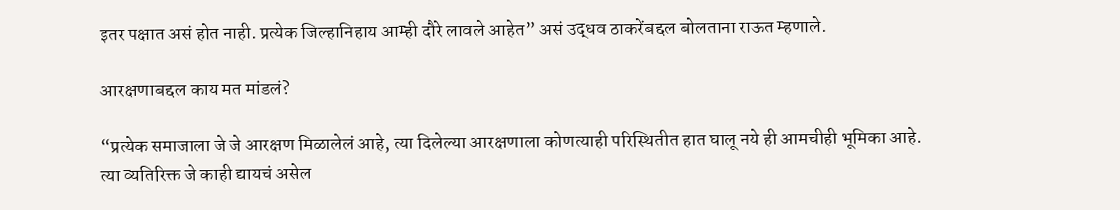इतर पक्षात असं होत नाही. प्रत्येक जिल्हानिहाय आम्ही दौरे लावले आहेत” असं उद्धव ठाकरेंबद्दल बोलताना राऊत म्हणाले.

आरक्षणाबद्दल काय मत मांडलं?

“प्रत्येक समाजाला जे जे आरक्षण मिळालेलं आहे, त्या दिलेल्या आरक्षणाला कोणत्याही परिस्थितीत हात घालू नये ही आमचीही भूमिका आहे. त्या व्यतिरिक्त जे काही द्यायचं असेल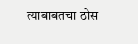त्याबाबतचा ठोस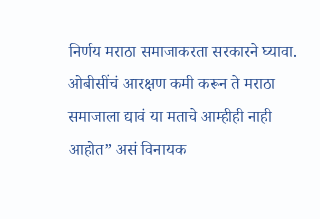निर्णय मराठा समाजाकरता सरकारने घ्यावा. ओबीसींचं आरक्षण कमी करून ते मराठा समाजाला द्यावं या मताचे आम्हीही नाही आहोत” असं विनायक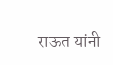राऊत यांनी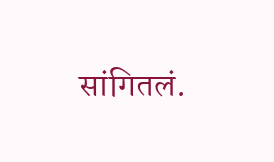सांगितलं.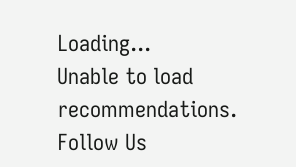Loading...
Unable to load recommendations.
Follow Us